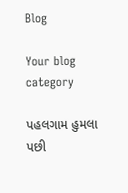Blog

Your blog category

પહલગામ હુમલા પછી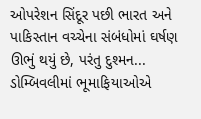ઓપરેશન સિંદૂર પછી ભારત અને પાકિસ્તાન વચ્ચેના સંબંધોમાં ઘર્ષણ ઊભું થયું છે, પરંતુ દુશ્મન...
ડોમ્બિવલીમાં ભૂમાફિયાઓએ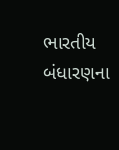ભારતીય બંધારણના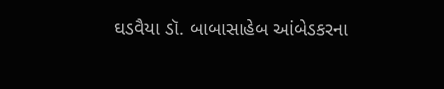ઘડવૈયા ડૉ. બાબાસાહેબ આંબેડકરના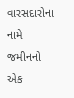વારસદારોના નામે જમીનનો એક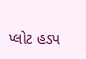પ્લોટ હડપ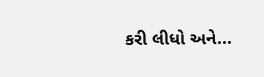કરી લીધો અને...